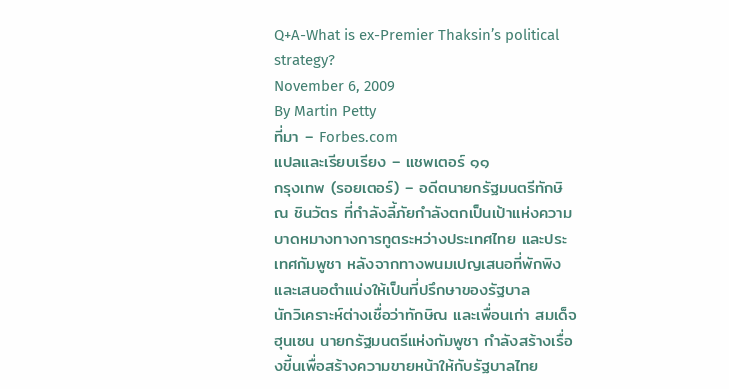Q+A-What is ex-Premier Thaksin’s political strategy?
November 6, 2009
By Martin Petty
ที่มา – Forbes.com
แปลและเรียบเรียง – แชพเตอร์ ๑๑
กรุงเทพ (รอยเตอร์) – อดีตนายกรัฐมนตรีทักษิณ ชินวัตร ที่กำลังลี้ภัยกำลังตกเป็นเป้าแห่งความบาดหมางทางการทูตระหว่างประเทศไทย และประเทศกัมพูชา หลังจากทางพนมเปญเสนอที่พักพิง และเสนอตำแน่งให้เป็นที่ปรึกษาของรัฐบาล
นักวิเคราะห์ต่างเชื่อว่าทักษิณ และเพื่อนเก่า สมเด็จฮุนเซน นายกรัฐมนตรีแห่งกัมพูชา กำลังสร้างเรื่องขี้นเพื่อสร้างความขายหน้าให้กับรัฐบาลไทย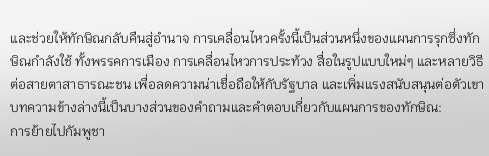และช่วยให้ทักษิณกลับคืนสู่อำนาจ การเคลื่อนไหวครั้งนี้เป็นส่วนหนึ่งของแผนการรุกซึ่งทักษิณกำลังใช้ ทั้งพรรคการเมือง การเคลื่อนไหวการประท้วง สื่อในรูปแบบใหม่ๆ และหลายวิธีต่อสายตาสาธารณะชน เพื่อลดความน่าเชื่อถือให้กับรัฐบาล และเพิ่มแรงสนับสนุนต่อตัวเขา
บทความข้างล่างนี้เป็นบางส่วนของคำถามและคำตอบเกี่ยวกับแผนการของทักษิณ:
การย้ายไปกัมพูชา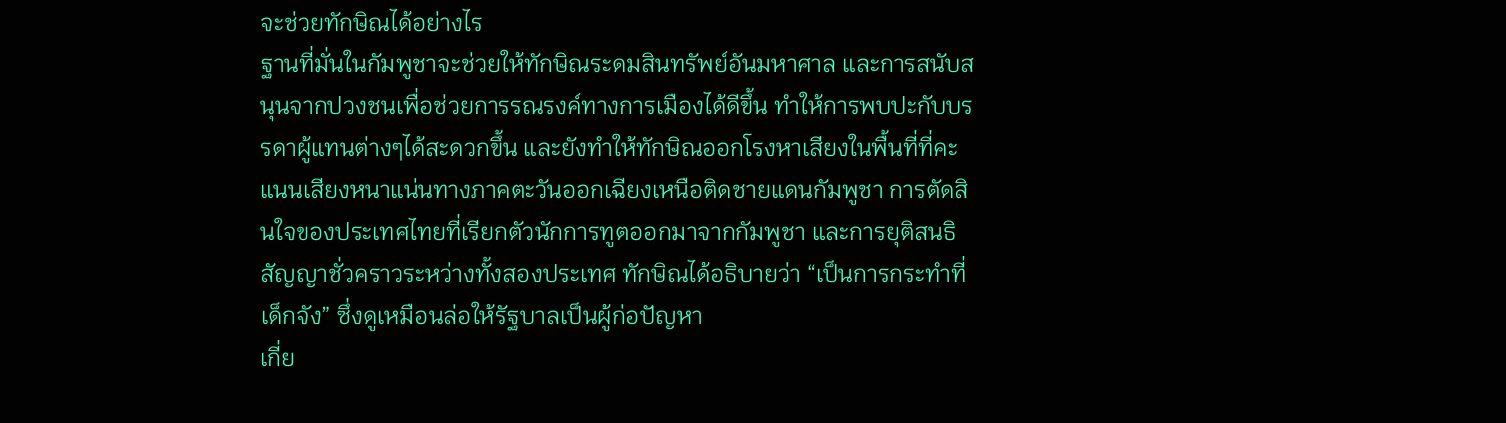จะช่วยทักษิณได้อย่างไร
ฐานที่มั่นในกัมพูชาจะช่วยให้ทักษิณระดมสินทรัพย์อันมหาศาล และการสนับสนุนจากปวงชนเพื่อช่วยการรณรงค์ทางการเมืองได้ดีขึ้น ทำให้การพบปะกับบรรดาผู้แทนต่างๆได้สะดวกขึ้น และยังทำให้ทักษิณออกโรงหาเสียงในพื้นที่ที่คะแนนเสียงหนาแน่นทางภาคตะวันออกเฉียงเหนือติดชายแดนกัมพูชา การตัดสินใจของประเทศไทยที่เรียกตัวนักการทูตออกมาจากกัมพูชา และการยุติสนธิสัญญาชั่วคราวระหว่างทั้งสองประเทศ ทักษิณได้อธิบายว่า “เป็นการกระทำที่เด็กจัง” ซึ่งดูเหมือนล่อให้รัฐบาลเป็นผู้ก่อปัญหา
เกี่ย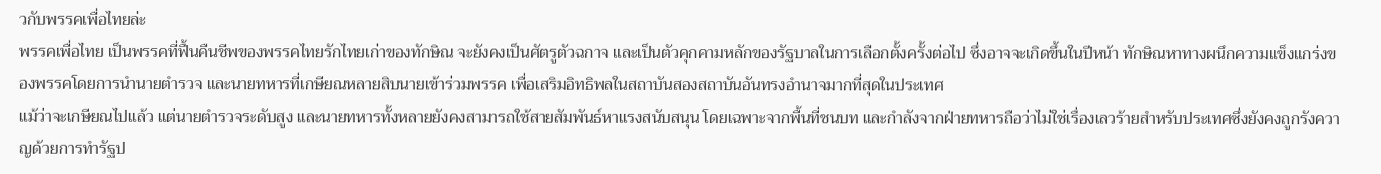วกับพรรคเพื่อไทยล่ะ
พรรคเพื่อไทย เป็นพรรคที่ฟื้นคืนชีพของพรรคไทยรักไทยเก่าของทักษิณ จะยังคงเป็นศัตรูตัวฉกาจ และเป็นตัวคุกคามหลักของรัฐบาลในการเลือกตั้งครั้งต่อไป ซึ่งอาจจะเกิดขึ้นในปีหน้า ทักษิณหาทางผนึกความแข็งแกร่งของพรรคโดยการนำนายตำรวจ และนายทหารที่เกษียณหลายสิบนายเข้าร่วมพรรค เพื่อเสริมอิทธิพลในสถาบันสองสถาบันอันทรงอำนาจมากที่สุดในประเทศ
แม้ว่าจะเกษียณไปแล้ว แต่นายตำรวจระดับสูง และนายทหารทั้งหลายยังคงสามารถใช้สายสัมพันธ์หาแรงสนับสนุน โดยเฉพาะจากพื้นที่ชนบท และกำลังจากฝ่ายทหารถือว่าไม่ใช่เรื่องเลวร้ายสำหรับประเทศซึ่งยังคงถูกรังควาญด้วยการทำรัฐป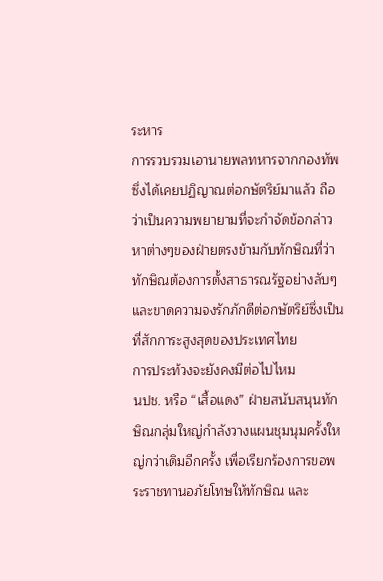ระหาร
การรวบรวมเอานายพลทหารจากกองทัพ ซึ่งได้เคยปฏิญาณต่อกษัตริย์มาแล้ว ถือว่าเป็นความพยายามที่จะกำจัดข้อกล่าวหาต่างๆของฝ่ายตรงข้ามกับทักษิณที่ว่า ทักษิณต้องการตั้งสาธารณรัฐอย่างลับๆ และขาดความจงรักภักดีต่อกษัตริย์ซึ่งเป็นที่สักการะสูงสุดของประเทศไทย
การประท้วงจะยังคงมีต่อไปไหม
นปช. หรือ “เสื้อแดง” ฝ่ายสนับสนุนทักษิณกลุ่มใหญ่กำลังวางแผนชุมนุมครั้งใหญ่กว่าเดิมอีกครั้ง เพื่อเรียกร้องการขอพระราชทานอภัยโทษให้ทักษิณ และ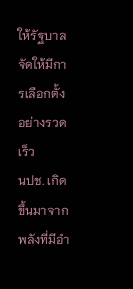ให้รัฐบาลจัดให้มีการเลือกตั้งอย่างรวดเร็ว
นปช. เกิดขึ้นมาจากพลังที่มีอำ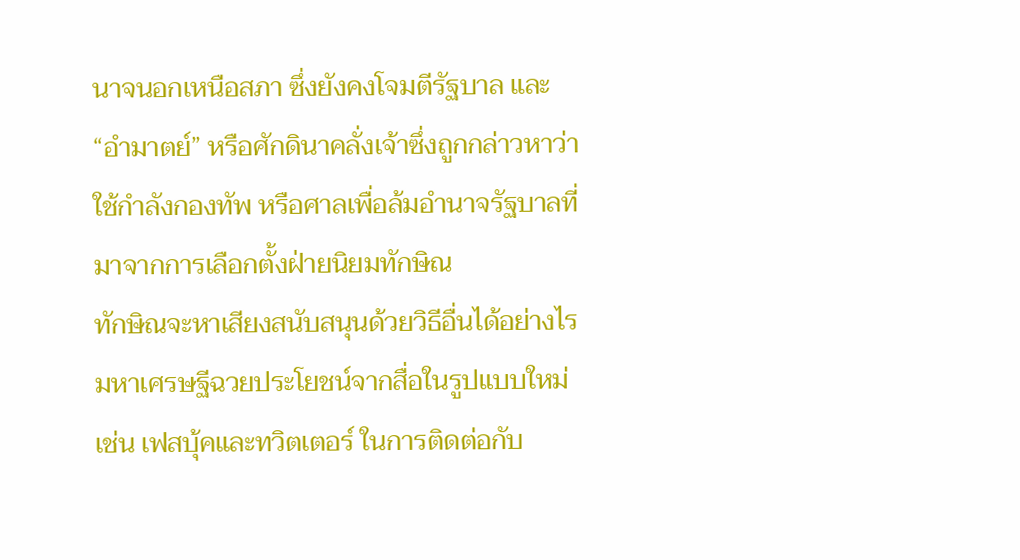นาจนอกเหนือสภา ซึ่งยังคงโจมตีรัฐบาล และ “อำมาตย์” หรือศักดินาคลั่งเจ้าซึ่งถูกกล่าวหาว่า ใช้กำลังกองทัพ หรือศาลเพื่อล้มอำนาจรัฐบาลที่มาจากการเลือกตั้งฝ่ายนิยมทักษิณ
ทักษิณจะหาเสียงสนับสนุนด้วยวิธีอื่นได้อย่างไร
มหาเศรษฐีฉวยประโยชน์จากสื่อในรูปแบบใหม่ เช่น เฟสบุ้คและทวิตเตอร์ ในการติดต่อกับ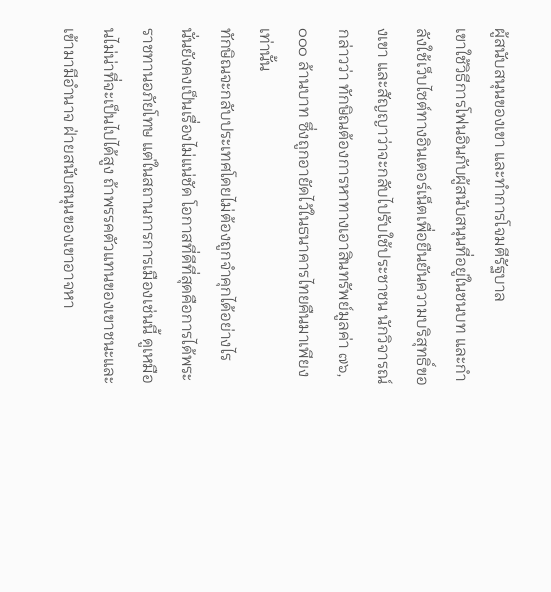ผู้สนับสนุนของเขา และทำการโจมตีรัฐบาล
เขาใช้วิธีการโฟนอินกับผู้สนับสนุนที่อยู่ในชนบท และกำลังใช้เว็บไซต์ทางอินเตอร์เน็ตเพื่อยืนยันความบริสุทธิ์ของเขา และสัญญาว่าจะกลับไปรับใช้ประชาชน นักวิจารณ์กล่าวว่า ทักษิณต้องการหาทางเอาสินทรัพย์มูลค่า ๗๖,๐๐๐ ล้านบาท ซึ่งถูกอายัดไว้ในธนาคารไทยคืนมาเพียงเท่านั้น
ทักษิณจะกลับประเทศโดยไม่ต้องถูกจำคุกได้อย่างไร
นั่นยังคงเป็นเรื่องไม่แน่ชัด โอกาสที่ดีที่สุดคือการได้พระราชทานอภัยโทษ แต่ในสถานการการเมืองเช่นนี้ ดูเหมือนไม่น่าที่จะเป็นไปได้สูง ถ้าพรรคตัวแทนของเขาชนะและเข้ามามีอำนาจ ฝ่ายสนับสนุนของเขาอาจหา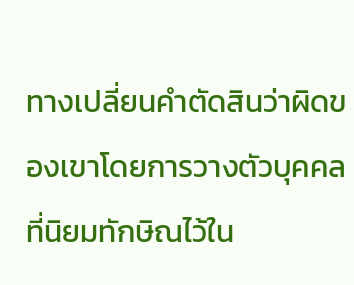ทางเปลี่ยนคำตัดสินว่าผิดของเขาโดยการวางตัวบุคคลที่นิยมทักษิณไว้ใน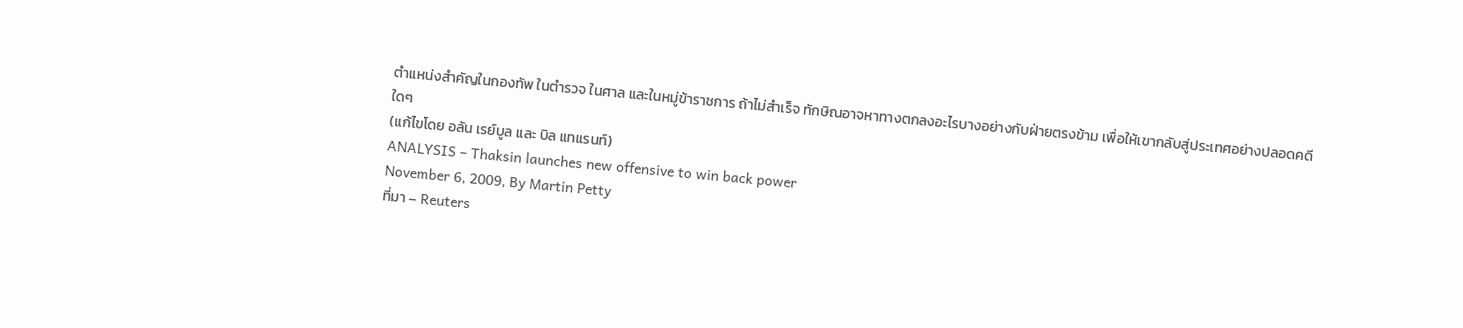ตำแหน่งสำคัญในกองทัพ ในตำรวจ ในศาล และในหมู่ข้าราชการ ถ้าไม่สำเร็จ ทักษิณอาจหาทางตกลงอะไรบางอย่างกับฝ่ายตรงข้าม เพื่อให้เขากลับสู่ประเทศอย่างปลอดคดีใดๆ
(แก้ไขโดย อลัน เรย์บูล และ บิล แทแรนท์)
ANALYSIS – Thaksin launches new offensive to win back power
November 6, 2009, By Martin Petty
ที่มา – Reuters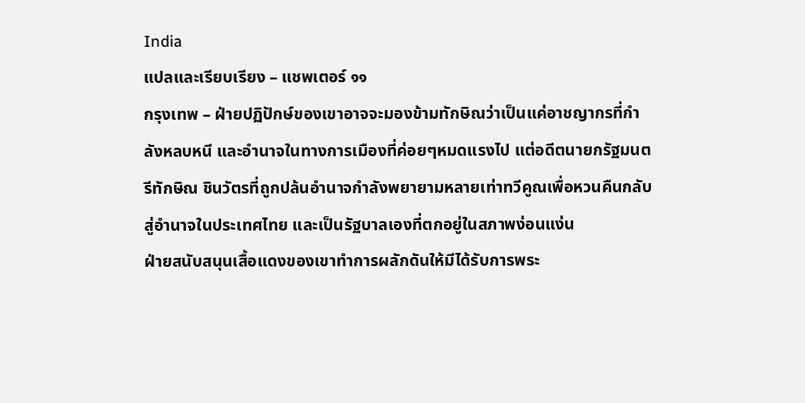India
แปลและเรียบเรียง – แชพเตอร์ ๑๑
กรุงเทพ – ฝ่ายปฏิปักษ์ของเขาอาจจะมองข้ามทักษิณว่าเป็นแค่อาชญากรที่กำลังหลบหนี และอำนาจในทางการเมืองที่ค่อยๆหมดแรงไป แต่อดีตนายกรัฐมนตรีทักษิณ ชินวัตรที่ถูกปล้นอำนาจกำลังพยายามหลายเท่าทวีคูณเพื่อหวนคืนกลับสู่อำนาจในประเทศไทย และเป็นรัฐบาลเองที่ตกอยู่ในสภาพง่อนแง่น
ฝ่ายสนับสนุนเสื้อแดงของเขาทำการผลักดันให้มีได้รับการพระ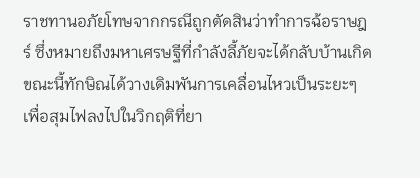ราชทานอภัยโทษจากกรณีถูกตัดสินว่าทำการฉ้อราษฎร์ ซึ่งหมายถึงมหาเศรษฐีที่กำลังลี้ภัยจะได้กลับบ้านเกิด ขณะนี้ทักษิณได้วางเดิมพันการเคลื่อนไหวเป็นระยะๆ เพื่อสุมไฟลงไปในวิกฤติที่ยา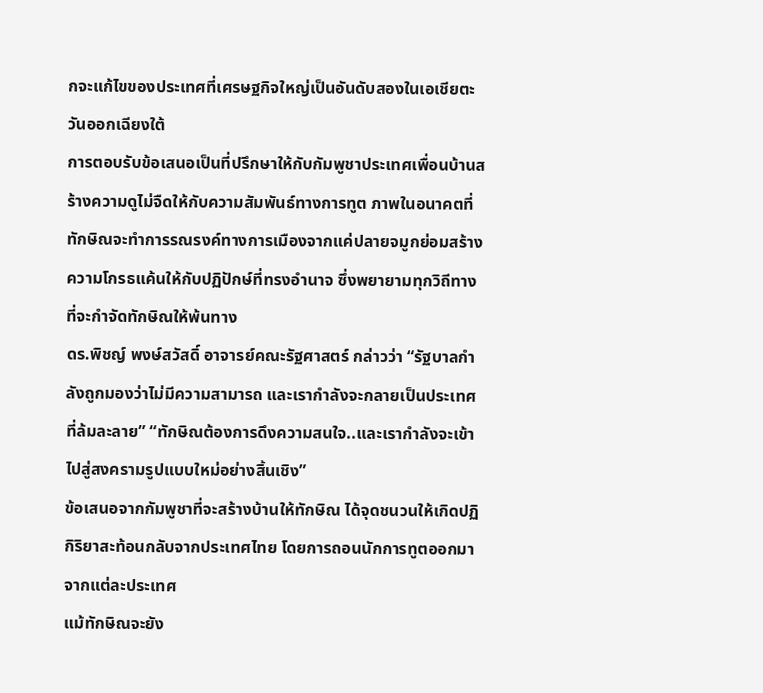กจะแก้ไขของประเทศที่เศรษฐกิจใหญ่เป็นอันดับสองในเอเชียตะวันออกเฉียงใต้
การตอบรับข้อเสนอเป็นที่ปรึกษาให้กับกัมพูชาประเทศเพื่อนบ้านสร้างความดูไม่จืดให้กับความสัมพันธ์ทางการทูต ภาพในอนาคตที่ทักษิณจะทำการรณรงค์ทางการเมืองจากแค่ปลายจมูกย่อมสร้างความโกรธแค้นให้กับปฏิปักษ์ที่ทรงอำนาจ ซึ่งพยายามทุกวิถีทางที่จะกำจัดทักษิณให้พ้นทาง
ดร.พิชญ์ พงษ์สวัสดิ์ อาจารย์คณะรัฐศาสตร์ กล่าวว่า “รัฐบาลกำลังถูกมองว่าไม่มีความสามารถ และเรากำลังจะกลายเป็นประเทศที่ล้มละลาย” “ทักษิณต้องการดึงความสนใจ..และเรากำลังจะเข้าไปสู่สงครามรูปแบบใหม่อย่างสิ้นเชิง”
ข้อเสนอจากกัมพูชาที่จะสร้างบ้านให้ทักษิณ ได้จุดชนวนให้เกิดปฏิกิริยาสะท้อนกลับจากประเทศไทย โดยการถอนนักการทูตออกมาจากแต่ละประเทศ
แม้ทักษิณจะยัง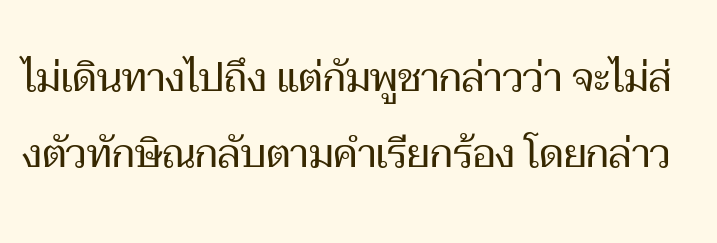ไม่เดินทางไปถึง แต่กัมพูชากล่าวว่า จะไม่ส่งตัวทักษิณกลับตามคำเรียกร้อง โดยกล่าว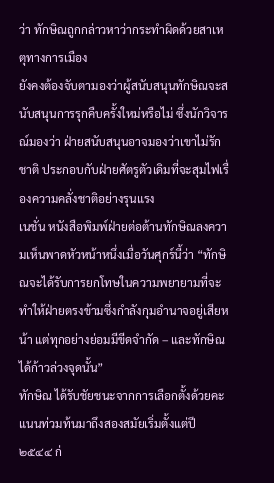ว่า ทักษิณถูกกล่าวหาว่ากระทำผิดด้วยสาเหตุทางการเมือง
ยังคงต้องจับตามองว่าผู้สนับสนุนทักษิณจะสนับสนุนการรุกคืบครั้งใหม่หรือไม่ ซึ่งนักวิจารณ์มองว่า ฝ่ายสนับสนุนอาจมองว่าเขาไม่รักชาติ ประกอบกับฝ่ายศัตรูตัวเดิมที่จะสุมไฟเรื่องความคลั่งชาติอย่างรุนแรง
เนชั่น หนังสือพิมพ์ฝ่ายต่อต้านทักษิณลงความเห็นพาดหัวหน้าหนึ่งเมื่อวันศุกร์นี้ว่า “ทักษิณจะได้รับการยกโทษในความพยายามที่จะทำให้ฝ่ายตรงข้ามซึ่งกำลังกุมอำนาจอยู่เสียหน้า แต่ทุกอย่างย่อมมีขีดจำกัด – และทักษิณได้ก้าวล่วงจุดนั้น”
ทักษิณ ได้รับชัยชนะจากการเลือกตั้งด้วยคะแนนท่วมท้นมาถึงสองสมัยเริ่มตั้งแต่ปี ๒๕๔๔ ก่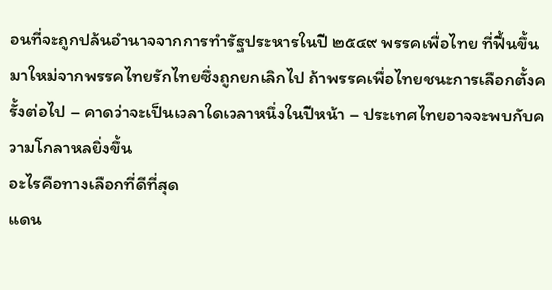อนที่จะถูกปล้นอำนาจจากการทำรัฐประหารในปี ๒๕๔๙ พรรคเพื่อไทย ที่ฟื้นขึ้นมาใหม่จากพรรคไทยรักไทยซึ่งถูกยกเลิกไป ถ้าพรรคเพื่อไทยชนะการเลือกตั้งครั้งต่อไป – คาดว่าจะเป็นเวลาใดเวลาหนึ่งในปีหน้า – ประเทศไทยอาจจะพบกับความโกลาหลยิ่งขึ้น
อะไรคือทางเลือกที่ดีที่สุด
แดน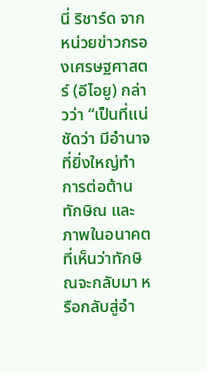นี่ ริชาร์ด จากหน่วยข่าวกรองเศรษฐศาสตร์ (อีไอยู) กล่าวว่า “เป็นที่แน่ชัดว่า มีอำนาจที่ยิ่งใหญ่ทำการต่อต้านทักษิณ และภาพในอนาคตที่เห็นว่าทักษิณจะกลับมา หรือกลับสู่อำ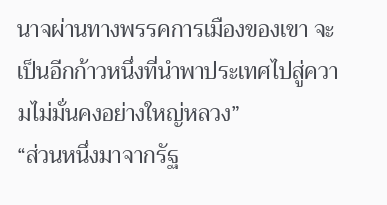นาจผ่านทางพรรคการเมืองของเขา จะเป็นอีกก้าวหนึ่งที่นำพาประเทศไปสู่ความไม่มั่นคงอย่างใหญ่หลวง”
“ส่วนหนึ่งมาจากรัฐ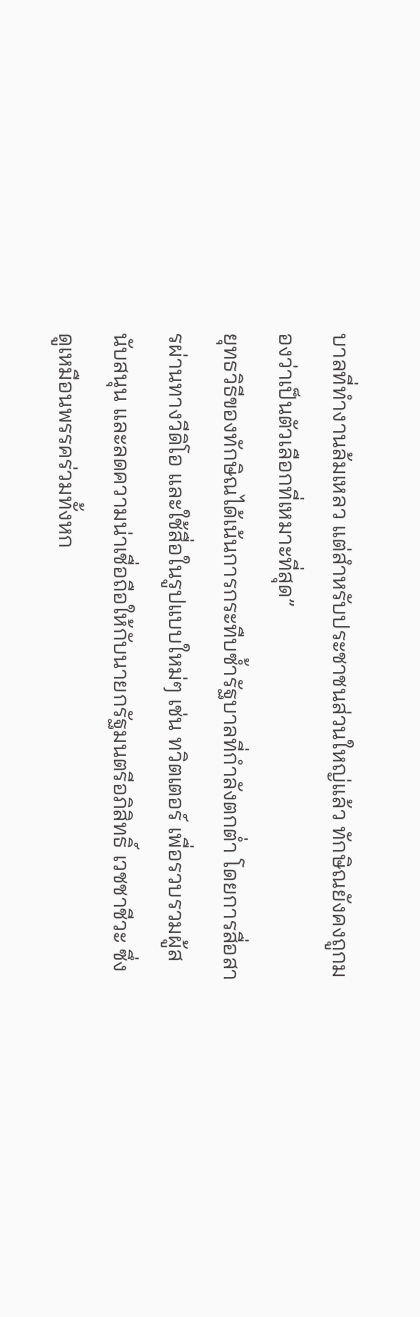บาลที่ทำงานล้มเหลว แต่สำหรับประชาชนส่วนใหญ่แล้ว ทักษิณยังคงถูกมองว่าเป็นตัวเลือกที่เหมาะที่สุด”
ยุทธวิธีของทักษิณได้เน้นการกระทืบซ้ำรัฐบาลที่กำลังตกต่ำ โดยการสื่อสารผ่านทางวีดิโอ และใช้สื่อในรูปแบบใหม่ๆ เช่น ทวิตเตอร์ เพื่อรวบรวมผู้สนับสนุน และลดความน่าเชื่อถือให้กับนายกรัฐมนตรีอภิสิทธิ์ เวชชาชีวะ ซึ่งดูเหมือนพรรคร่วมทั้งหก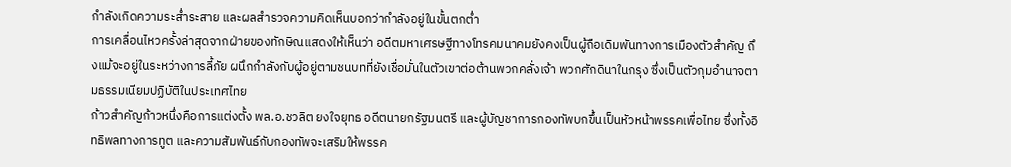กำลังเกิดความระส่ำระสาย และผลสำรวจความคิดเห็นบอกว่ากำลังอยู่ในขั้นตกต่ำ
การเคลื่อนไหวครั้งล่าสุดจากฝ่ายของทักษิณแสดงให้เห็นว่า อดีตมหาเศรษฐีทางโทรคมนาคมยังคงเป็นผู้ถือเดิมพันทางการเมืองตัวสำคัญ ถึงแม้จะอยู่ในระหว่างการลี้ภัย ผนึกกำลังกับผู้อยู่ตามชนบทที่ยังเชื่อมั่นในตัวเขาต่อต้านพวกคลั่งเจ้า พวกศักดินาในกรุง ซึ่งเป็นตัวกุมอำนาจตามธรรมเนียมปฏิบัติในประเทศไทย
ก้าวสำคัญก้าวหนึ่งคือการแต่งตั้ง พล.อ.ชวลิต ยงใจยุทธ อดีตนายกรัฐมนตรี และผู้บัญชาการกองทัพบกขึ้นเป็นหัวหน้าพรรคเพื่อไทย ซึ่งทั้งอิทธิพลทางการทูต และความสัมพันธ์กับกองทัพจะเสริมให้พรรค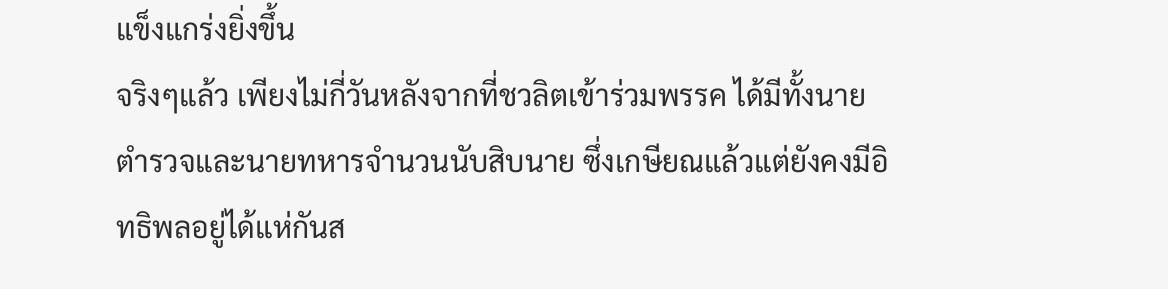แข็งแกร่งยิ่งขึ้น
จริงๆแล้ว เพียงไม่กี่วันหลังจากที่ชวลิตเข้าร่วมพรรค ได้มีทั้งนายตำรวจและนายทหารจำนวนนับสิบนาย ซึ่งเกษียณแล้วแต่ยังคงมีอิทธิพลอยู่ได้แห่กันส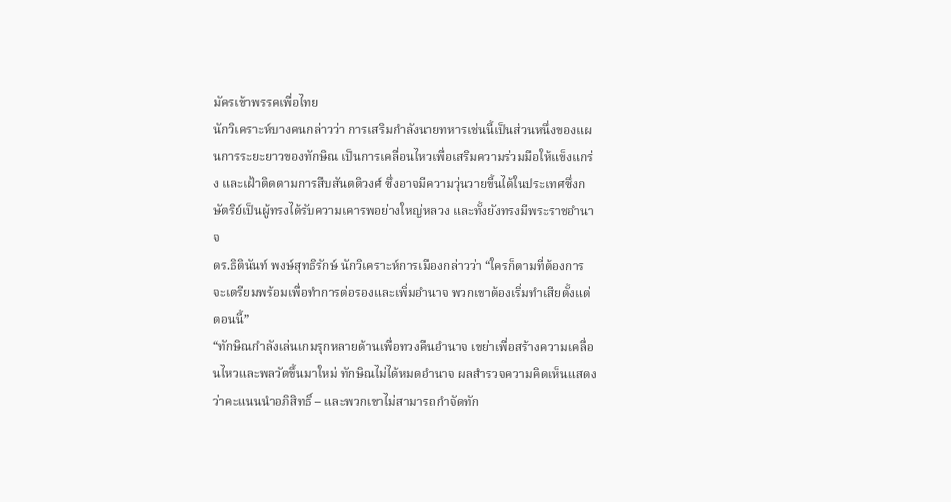มัครเข้าพรรคเพื่อไทย
นักวิเคราะห์บางคนกล่าวว่า การเสริมกำลังนายทหารเช่นนี้เป็นส่วนหนึ่งของแผนการระยะยาวของทักษิณ เป็นการเคลื่อนไหวเพื่อเสริมความร่วมมือให้แข็งแกร่ง และเฝ้าติดตามการสืบสันตติวงศ์ ซึ่งอาจมีความวุ่นวายขี้นได้ในประเทศซึ่งกษัตริย์เป็นผู้ทรงได้รับความเคารพอย่างใหญ่หลวง และทั้งยังทรงมีพระราชอำนาจ
ดร.ธิตินันท์ พงษ์สุทธิรักษ์ นักวิเคราะห์การเมืองกล่าวว่า “ใครก็ตามที่ต้องการจะเตรียมพร้อมเพื่อทำการต่อรองและเพิ่มอำนาจ พวกเขาต้องเริ่มทำเสียตั้งแต่ตอนนี้”
“ทักษิณกำลังเล่นเกมรุกหลายด้านเพื่อทวงคืนอำนาจ เขย่าเพื่อสร้างความเคลื่อนไหวและพลวัตขึ้นมาใหม่ ทักษิณไม่ได้หมดอำนาจ ผลสำรวจความคิดเห็นแสดงว่าคะแนนนำอภิสิทธิ์ – และพวกเขาไม่สามารถกำจัดทัก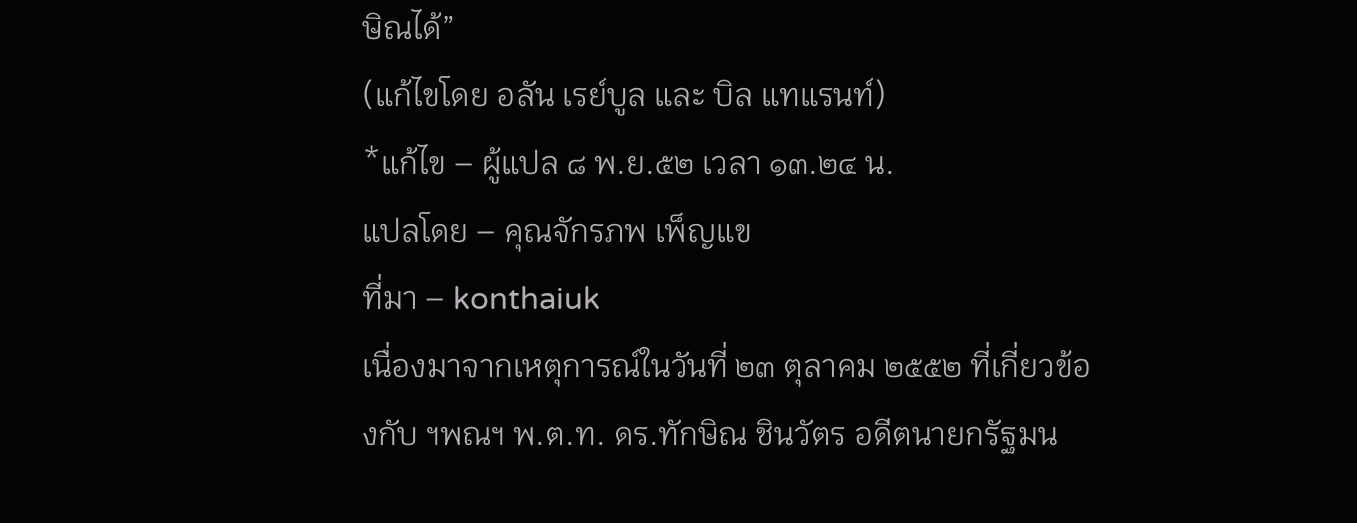ษิณได้”
(แก้ไขโดย อลัน เรย์บูล และ บิล แทแรนท์)
*แก้ไข – ผู้แปล ๘ พ.ย.๕๒ เวลา ๑๓.๒๔ น.
แปลโดย – คุณจักรภพ เพ็ญแข
ที่มา – konthaiuk
เนื่องมาจากเหตุการณ์ในวันที่ ๒๓ ตุลาคม ๒๕๕๒ ที่เกี่ยวข้องกับ ฯพณฯ พ.ต.ท. ดร.ทักษิณ ชินวัตร อดีตนายกรัฐมน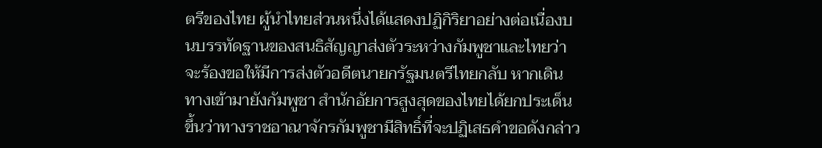ตรีของไทย ผู้นำไทยส่วนหนึ่งได้แสดงปฏิกิริยาอย่างต่อเนื่องบนบรรทัดฐานของสนธิสัญญาส่งตัวระหว่างกัมพูชาและไทยว่า จะร้องขอให้มีการส่งตัวอดีตนายกรัฐมนตรีไทยกลับ หากเดินทางเข้ามายังกัมพูชา สำนักอัยการสูงสุดของไทยได้ยกประเด็นขึ้นว่าทางราชอาณาจักรกัมพูชามีสิทธิ์ที่จะปฏิเสธคำขอดังกล่าว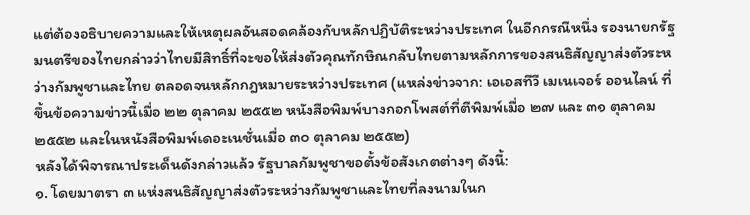แต่ต้องอธิบายความและให้เหตุผลอันสอดคล้องกับหลักปฏิบัติระหว่างประเทศ ในอีกกรณีหนึ่ง รองนายกรัฐมนตรีของไทยกล่าวว่าไทยมีสิทธิ์ที่จะขอให้ส่งตัวคุณทักษิณกลับไทยตามหลักการของสนธิสัญญาส่งตัวระหว่างกัมพูชาและไทย ตลอดจนหลักกฎหมายระหว่างประเทศ (แหล่งข่าวจาก: เอเอสทีวี เมเนเจอร์ ออนไลน์ ที่ขึ้นข้อความข่าวนี้เมื่อ ๒๒ ตุลาคม ๒๕๕๒ หนังสือพิมพ์บางกอกโพสต์ที่ตีพิมพ์เมื่อ ๒๗ และ ๓๑ ตุลาคม ๒๕๕๒ และในหนังสือพิมพ์เดอะเนชั่นเมื่อ ๓๐ ตุลาคม ๒๕๕๒)
หลังได้พิจารณาประเด็นดังกล่าวแล้ว รัฐบาลกัมพูชาขอตั้งข้อสังเกตต่างๆ ดังนี้:
๑. โดยมาตรา ๓ แห่งสนธิสัญญาส่งตัวระหว่างกัมพูชาและไทยที่ลงนามในก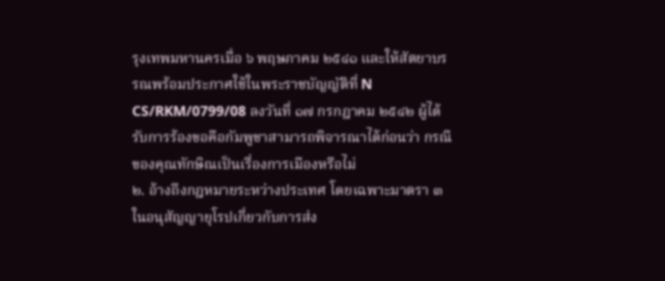รุงเทพมหานครเมื่อ ๖ พฤษภาคม ๒๕๔๑ และให้สัตยาบรรณพร้อมประกาศใช้ในพระราชบัญญัติที่ N CS/RKM/0799/08 ลงวันที่ ๑๗ กรกฎาคม ๒๕๔๒ ผู้ได้รับการร้องขอคือกัมพูชาสามารถพิจารณาได้ก่อนว่า กรณีของคุณทักษิณเป็นเรื่องการเมืองหรือไม่
๒. อ้างถึงกฎหมายระหว่างประเทศ โดยเฉพาะมาตรา ๓ ในอนุสัญญายุโรปเกี่ยวกับการส่ง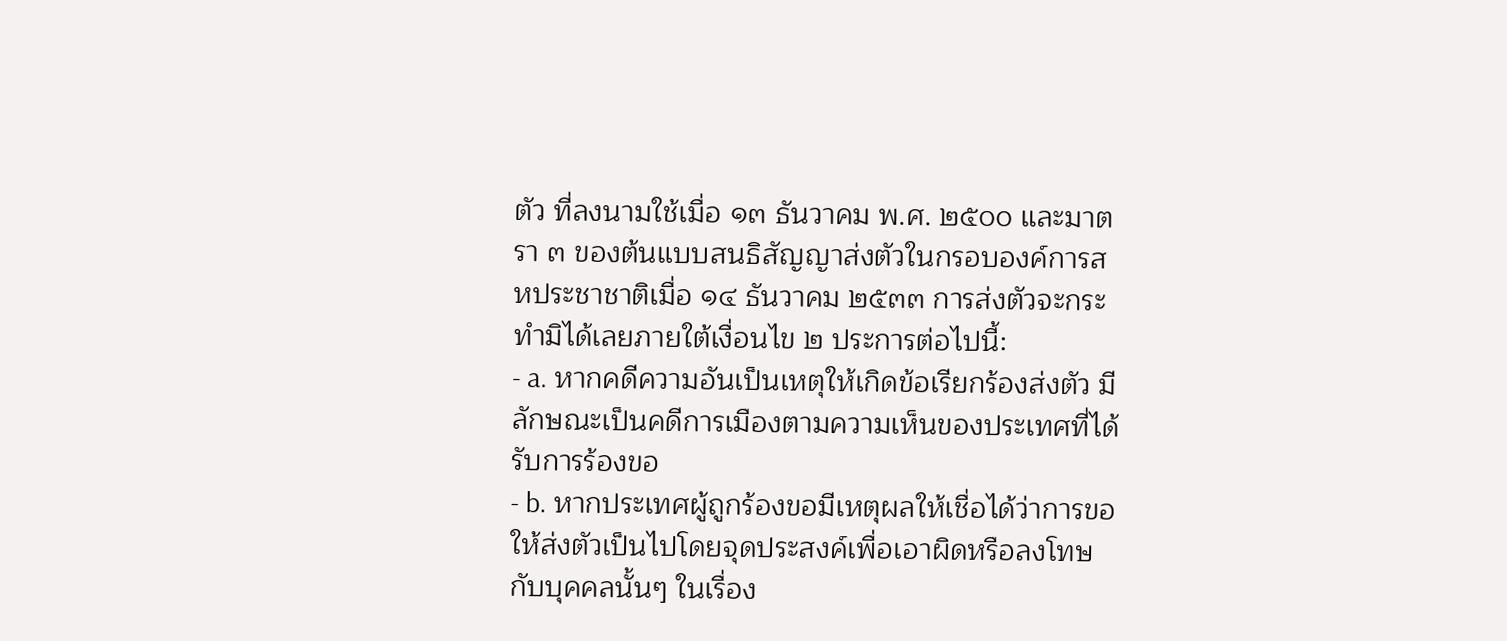ตัว ที่ลงนามใช้เมื่อ ๑๓ ธันวาคม พ.ศ. ๒๕๐๐ และมาตรา ๓ ของต้นแบบสนธิสัญญาส่งตัวในกรอบองค์การสหประชาชาติเมื่อ ๑๔ ธันวาคม ๒๕๓๓ การส่งตัวจะกระทำมิได้เลยภายใต้เงื่อนไข ๒ ประการต่อไปนี้:
- a. หากคดีความอันเป็นเหตุให้เกิดข้อเรียกร้องส่งตัว มีลักษณะเป็นคดีการเมืองตามความเห็นของประเทศที่ได้รับการร้องขอ
- b. หากประเทศผู้ถูกร้องขอมีเหตุผลให้เชื่อได้ว่าการขอให้ส่งตัวเป็นไปโดยจุดประสงค์เพื่อเอาผิดหรือลงโทษกับบุคคลนั้นๆ ในเรื่อง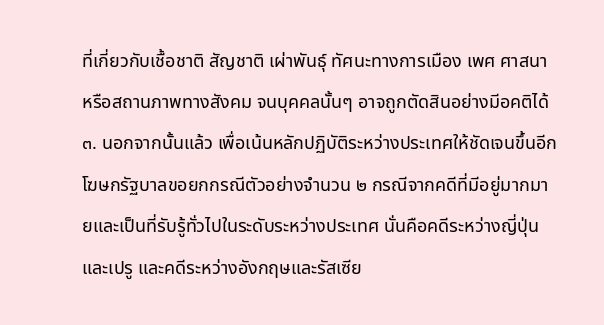ที่เกี่ยวกับเชื้อชาติ สัญชาติ เผ่าพันธุ์ ทัศนะทางการเมือง เพศ ศาสนา หรือสถานภาพทางสังคม จนบุคคลนั้นๆ อาจถูกตัดสินอย่างมีอคติได้
๓. นอกจากนั้นแล้ว เพื่อเน้นหลักปฏิบัติระหว่างประเทศให้ชัดเจนขึ้นอีก โฆษกรัฐบาลขอยกกรณีตัวอย่างจำนวน ๒ กรณีจากคดีที่มีอยู่มากมายและเป็นที่รับรู้ทั่วไปในระดับระหว่างประเทศ นั่นคือคดีระหว่างญี่ปุ่นและเปรู และคดีระหว่างอังกฤษและรัสเซีย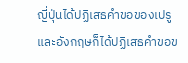ญี่ปุ่นได้ปฏิเสธคำขอของเปรู และอังกฤษก็ได้ปฏิเสธคำขอข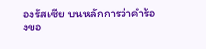องรัสเซีย บนหลักการว่าคำร้องขอ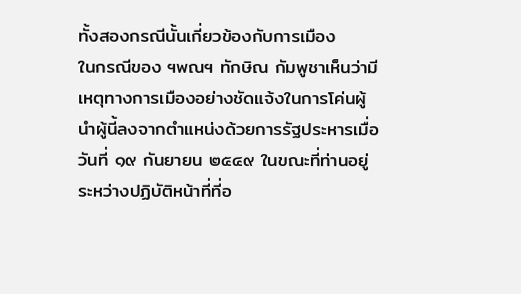ทั้งสองกรณีนั้นเกี่ยวข้องกับการเมือง
ในกรณีของ ฯพณฯ ทักษิณ กัมพูชาเห็นว่ามีเหตุทางการเมืองอย่างชัดแจ้งในการโค่นผู้นำผู้นี้ลงจากตำแหน่งด้วยการรัฐประหารเมื่อวันที่ ๑๙ กันยายน ๒๕๔๙ ในขณะที่ท่านอยู่ระหว่างปฏิบัติหน้าที่ที่อ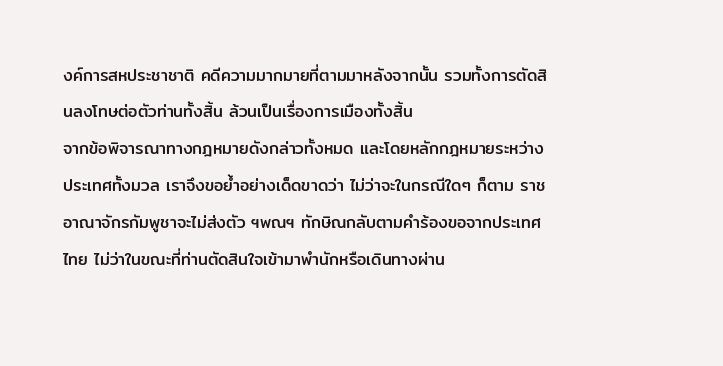งค์การสหประชาชาติ คดีความมากมายที่ตามมาหลังจากนั้น รวมทั้งการตัดสินลงโทษต่อตัวท่านทั้งสิ้น ล้วนเป็นเรื่องการเมืองทั้งสิ้น
จากข้อพิจารณาทางกฎหมายดังกล่าวทั้งหมด และโดยหลักกฎหมายระหว่างประเทศทั้งมวล เราจึงขอย้ำอย่างเด็ดขาดว่า ไม่ว่าจะในกรณีใดๆ ก็ตาม ราชอาณาจักรกัมพูชาจะไม่ส่งตัว ฯพณฯ ทักษิณกลับตามคำร้องขอจากประเทศไทย ไม่ว่าในขณะที่ท่านตัดสินใจเข้ามาพำนักหรือเดินทางผ่าน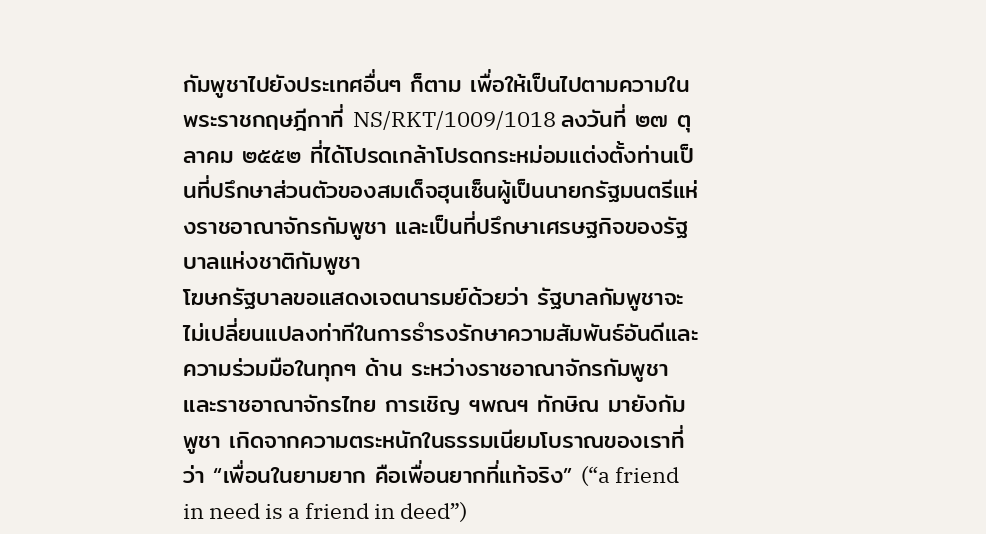กัมพูชาไปยังประเทศอื่นๆ ก็ตาม เพื่อให้เป็นไปตามความในพระราชกฤษฎีกาที่ NS/RKT/1009/1018 ลงวันที่ ๒๗ ตุลาคม ๒๕๕๒ ที่ได้โปรดเกล้าโปรดกระหม่อมแต่งตั้งท่านเป็นที่ปรึกษาส่วนตัวของสมเด็จฮุนเซ็นผู้เป็นนายกรัฐมนตรีแห่งราชอาณาจักรกัมพูชา และเป็นที่ปรึกษาเศรษฐกิจของรัฐบาลแห่งชาติกัมพูชา
โฆษกรัฐบาลขอแสดงเจตนารมย์ด้วยว่า รัฐบาลกัมพูชาจะไม่เปลี่ยนแปลงท่าทีในการธำรงรักษาความสัมพันธ์อันดีและความร่วมมือในทุกๆ ด้าน ระหว่างราชอาณาจักรกัมพูชาและราชอาณาจักรไทย การเชิญ ฯพณฯ ทักษิณ มายังกัมพูชา เกิดจากความตระหนักในธรรมเนียมโบราณของเราที่ว่า “เพื่อนในยามยาก คือเพื่อนยากที่แท้จริง” (“a friend in need is a friend in deed”)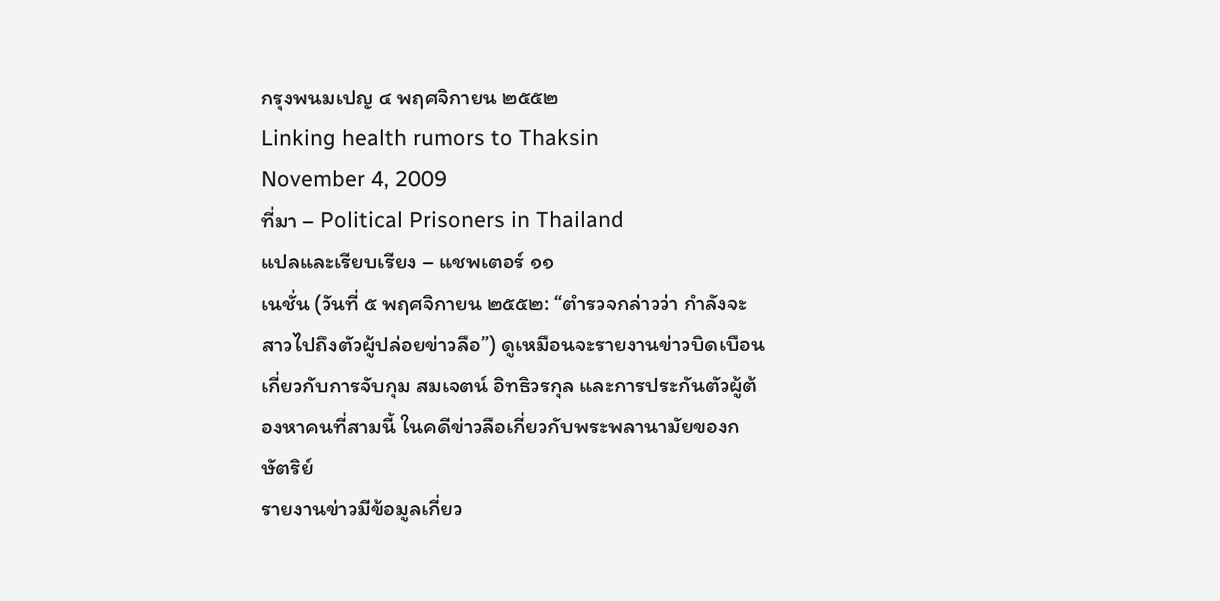กรุงพนมเปญ ๔ พฤศจิกายน ๒๕๕๒
Linking health rumors to Thaksin
November 4, 2009
ที่มา – Political Prisoners in Thailand
แปลและเรียบเรียง – แชพเตอร์ ๑๑
เนชั่น (วันที่ ๕ พฤศจิกายน ๒๕๕๒: “ตำรวจกล่าวว่า กำลังจะสาวไปถึงตัวผู้ปล่อยข่าวลือ”) ดูเหมือนจะรายงานข่าวบิดเบือนเกี่ยวกับการจับกุม สมเจตน์ อิทธิวรกุล และการประกันตัวผู้ต้องหาคนที่สามนี้ ในคดีข่าวลือเกี่ยวกับพระพลานามัยของกษัตริย์
รายงานข่าวมีข้อมูลเกี่ยว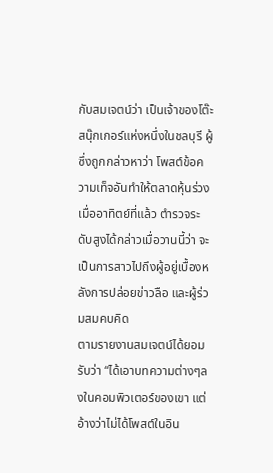กับสมเจตน์ว่า เป็นเจ้าของโต๊ะสนุ๊กเกอร์แห่งหนึ่งในชลบุรี ผู้ซึ่งถูกกล่าวหาว่า โพสต์ข้อความเท็จอันทำให้ตลาดหุ้นร่วงเมื่ออาทิตย์ที่แล้ว ตำรวจระดับสูงได้กล่าวเมื่อวานนี้ว่า จะเป็นการสาวไปถึงผู้อยู่เบื้องหลังการปล่อยข่าวลือ และผู้ร่วมสมคบคิด
ตามรายงานสมเจตน์ได้ยอมรับว่า “ได้เอาบทความต่างๆลงในคอมพิวเตอร์ของเขา แต่อ้างว่าไม่ได้โพสต์ในอิน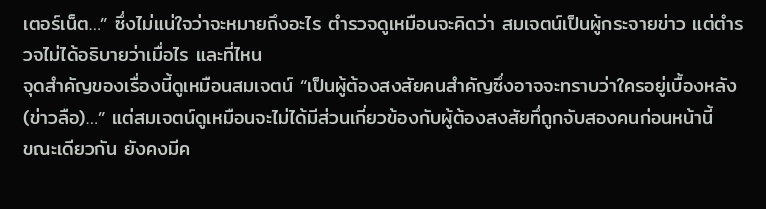เตอร์เน็ต…” ซึ่งไม่แน่ใจว่าจะหมายถึงอะไร ตำรวจดูเหมือนจะคิดว่า สมเจตน์เป็นผู้กระจายข่าว แต่ตำรวจไม่ได้อธิบายว่าเมื่อไร และที่ไหน
จุดสำคัญของเรื่องนี้ดูเหมือนสมเจตน์ “เป็นผู้ต้องสงสัยคนสำคัญซึ่งอาจจะทราบว่าใครอยู่เบื้องหลัง (ข่าวลือ)…” แต่สมเจตน์ดูเหมือนจะไม่ได้มีส่วนเกี่ยวข้องกับผู้ต้องสงสัยทึ่ถูกจับสองคนก่อนหน้านี้
ขณะเดียวกัน ยังคงมีค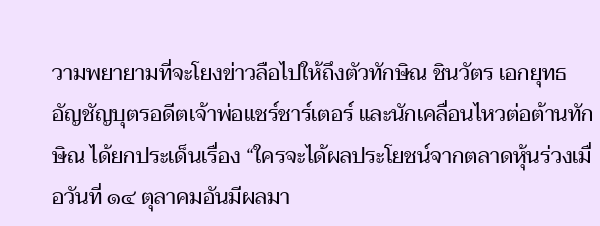วามพยายามที่จะโยงข่าวลือไปให้ถึงตัวทักษิณ ชินวัตร เอกยุทธ อัญชัญบุตรอดีตเจ้าพ่อแชร์ชาร์เตอร์ และนักเคลื่อนไหวต่อต้านทักษิณ ได้ยกประเด็นเรื่อง “ใครจะได้ผลประโยชน์จากตลาดหุ้นร่วงเมื่อวันที่ ๑๔ ตุลาคมอันมีผลมา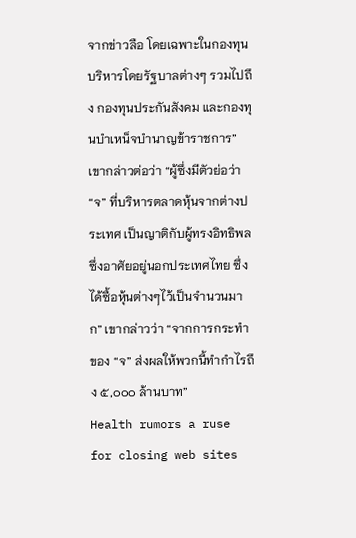จากข่าวลือ โดยเฉพาะในกองทุนบริหารโดยรัฐบาลต่างๆ รวมไปถึง กองทุนประกันสังคม และกองทุนบำเหน็จบำนาญข้าราชการ” เขากล่าวต่อว่า “ผู้ซึ่งมีตัวย่อว่า “จ” ที่บริหารตลาดหุ้นจากต่างประเทศ เป็นญาติกับผู้ทรงอิทธิพลซึ่งอาศัยอยู่นอกประเทศไทย ซึ่งได้ซื้อหุ้นต่างๆไว้เป็นจำนวนมาก” เขากล่าวว่า “จากการกระทำของ “จ” ส่งผลให้พวกนี้ทำกำไรถึง ๕,๐๐๐ ล้านบาท”
Health rumors a ruse for closing web sites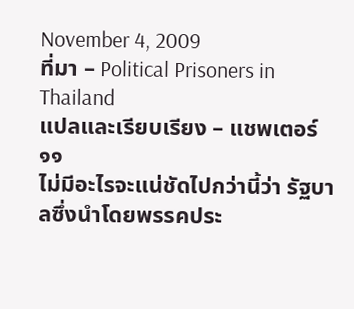November 4, 2009
ที่มา – Political Prisoners in Thailand
แปลและเรียบเรียง – แชพเตอร์ ๑๑
ไม่มีอะไรจะแน่ชัดไปกว่านี้ว่า รัฐบาลซึ่งนำโดยพรรคประ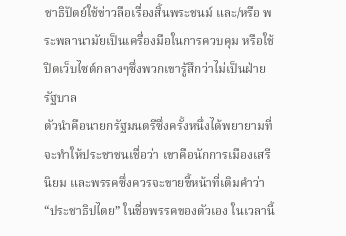ชาธิปัตย์ใช้ข่าวลือเรื่องสิ้นพระชนม์ และ/หรือ พระพลานามัยเป็นเครื่องมือในการควบคุม หรือใช้ปิดเว็บไซต์กลางๆซึ่งพวกเขารู้สึกว่าไม่เป็นฝ่ายรัฐบาล
ตัวนำคือนายกรัฐมนตรีซึ่งครั้งหนึ่งได้พยายามที่จะทำให้ประชาชนเชื่อว่า เขาคือนักการเมืองเสรีนิยม และพรรคซึ่งควรจะขายขี้หน้าที่เติมคำว่า “ประชาธิปไตย” ในชื่อพรรคของตัวเอง ในเวลานี้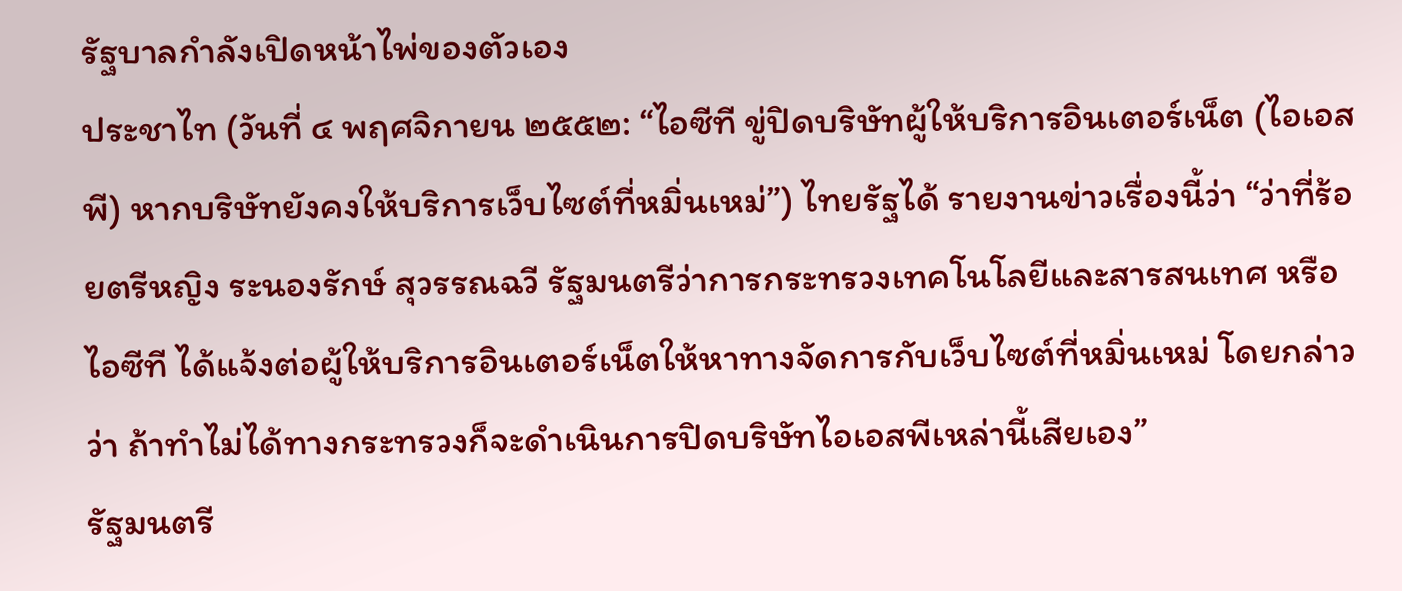รัฐบาลกำลังเปิดหน้าไพ่ของตัวเอง
ประชาไท (วันที่ ๔ พฤศจิกายน ๒๕๕๒: “ไอซีที ขู่ปิดบริษัทผู้ให้บริการอินเตอร์เน็ต (ไอเอสพี) หากบริษัทยังคงให้บริการเว็บไซต์ที่หมิ่นเหม่”) ไทยรัฐได้ รายงานข่าวเรื่องนี้ว่า “ว่าที่ร้อยตรีหญิง ระนองรักษ์ สุวรรณฉวี รัฐมนตรีว่าการกระทรวงเทคโนโลยีและสารสนเทศ หรือไอซีที ได้แจ้งต่อผู้ให้บริการอินเตอร์เน็ตให้หาทางจัดการกับเว็บไซต์ที่หมิ่นเหม่ โดยกล่าวว่า ถ้าทำไม่ได้ทางกระทรวงก็จะดำเนินการปิดบริษัทไอเอสพีเหล่านี้เสียเอง”
รัฐมนตรี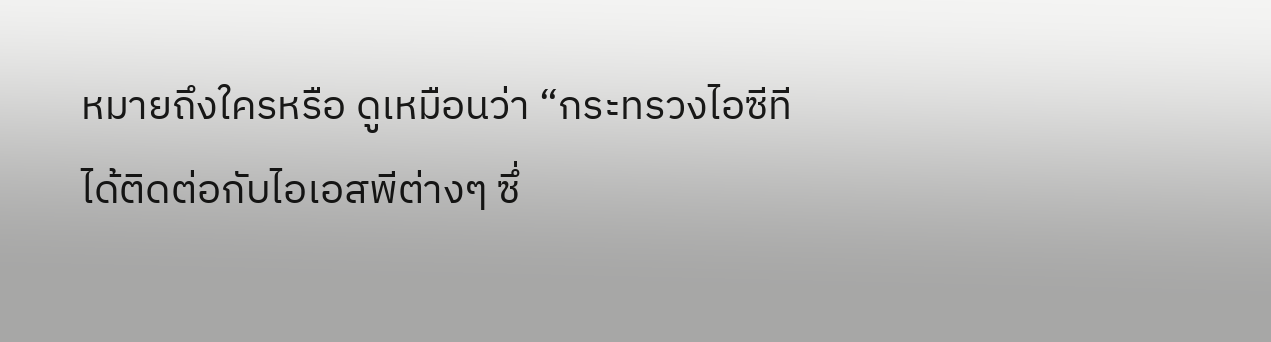หมายถึงใครหรือ ดูเหมือนว่า “กระทรวงไอซีทีได้ติดต่อกับไอเอสพีต่างๆ ซึ่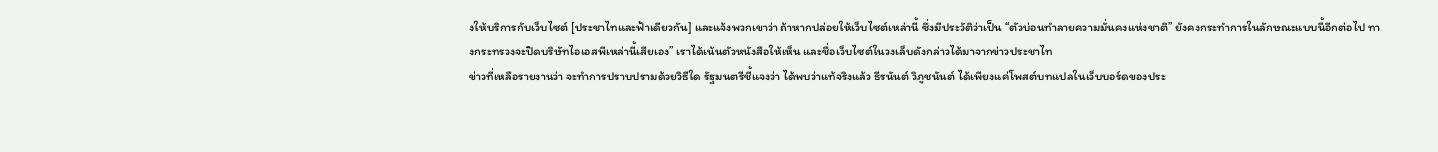งให้บริการกับเว็บไซต์ [ประชาไทและฟ้าเดียวกัน] และแจ้งพวกเขาว่า ถ้าหากปล่อยให้เว็บไซต์เหล่านี้ ซึ่งมีประวัติว่าเป็น “ตัวบ่อนทำลายความมั่นคงแห่งชาติ” ยังคงกระทำการในลักษณะแบบนี้อีกต่อไป ทางกระทรวงจะปิดบริษัทไอเอสพีเหล่านี้เสียเอง” เราได้เน้นตัวหนังสือให้เห็น และชื่อเว็บไซต์ในวงเล็บดังกล่าวได้มาจากข่าวประชาไท
ข่าวที่เหลือรายงานว่า จะทำการปราบปรามด้วยวิธีใด รัฐมนตรีชี้แจงว่า ได้พบว่าแท้จริงแล้ว ธีรนันต์ วิภูชนันต์ ได้เพียงแค่โพสต์บทแปลในเว็บบอร์ดของประ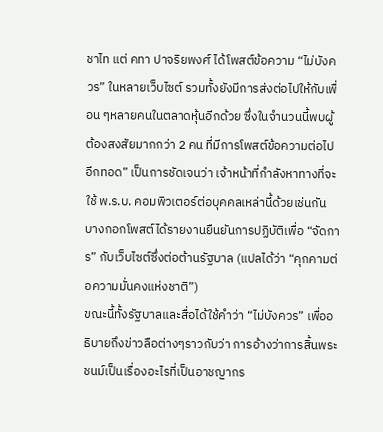ชาไท แต่ คทา ปาจริยพงศ์ ได้โพสต์ข้อความ “ไม่บังควร” ในหลายเว็บไซต์ รวมทั้งยังมีการส่งต่อไปให้กับเพื่อน ๆหลายคนในตลาดหุ้นอีกด้วย ซึ่งในจำนวนนี้พบผู้ต้องสงสัยมากกว่า 2 คน ที่มีการโพสต์ข้อความต่อไปอีกทอด” เป็นการชัดเจนว่า เจ้าหน้าที่กำลังหาทางที่จะใช้ พ.ร.บ. คอมพิวเตอร์ต่อบุคคลเหล่านี้ด้วยเช่นกัน
บางกอกโพสต์ได้รายงานยืนยันการปฏิบัติเพื่อ “จัดการ” กับเว็บไซต์ซึ่งต่อต้านรัฐบาล (แปลได้ว่า “คุกคามต่อความมั่นคงแห่งชาติ”)
ขณะนี้ทั้งรัฐบาลและสื่อได้ใช้คำว่า “ไม่บังควร” เพื่ออธิบายถึงข่าวลือต่างๆราวกับว่า การอ้างว่าการสิ้นพระชนม์เป็นเรื่องอะไรที่เป็นอาชญากร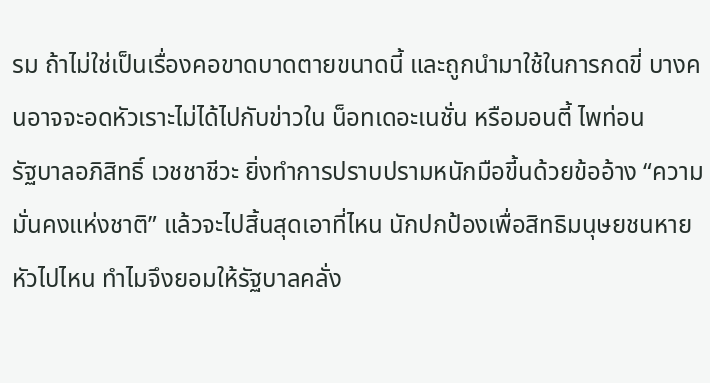รม ถ้าไม่ใช่เป็นเรื่องคอขาดบาดตายขนาดนี้ และถูกนำมาใช้ในการกดขี่ บางคนอาจจะอดหัวเราะไม่ได้ไปกับข่าวใน น็อทเดอะเนชั่น หรือมอนตี้ ไพท่อน
รัฐบาลอภิสิทธิ์ เวชชาชีวะ ยิ่งทำการปราบปรามหนักมือขี้นด้วยข้ออ้าง “ความมั่นคงแห่งชาติ” แล้วจะไปสิ้นสุดเอาที่ไหน นักปกป้องเพื่อสิทธิมนุษยชนหายหัวไปไหน ทำไมจึงยอมให้รัฐบาลคลั่ง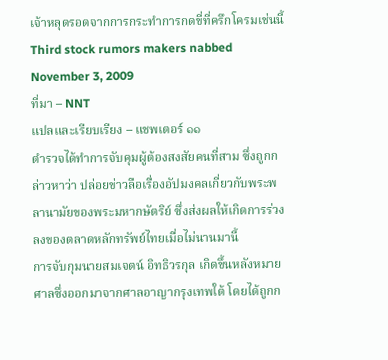เจ้าหลุดรอดจากการกระทำการกดขี่ที่ครึกโครมเช่นนี้
Third stock rumors makers nabbed
November 3, 2009
ที่มา – NNT
แปลและเรียบเรียง – แชพเตอร์ ๑๑
ตำรวจได้ทำการจับคุมผู้ต้องสงสัยคนที่สาม ซึ่งถูกกล่าวหาว่า ปล่อยข่าวลือเรื่องอัปมงคลเกี่ยวกับพระพลานามัยของพระมหากษัตริย์ ซึ่งส่งผลให้เกิดการร่วงลงของตลาดหลักทรัพย์ไทยเมื่อไม่นานมานี้
การจับกุมนายสมเจตน์ อิทธิวรกุล เกิดขึ้นหลังหมายศาลซึ่งออกมาจากศาลอาญากรุงเทพใต้ โดยได้ถูกก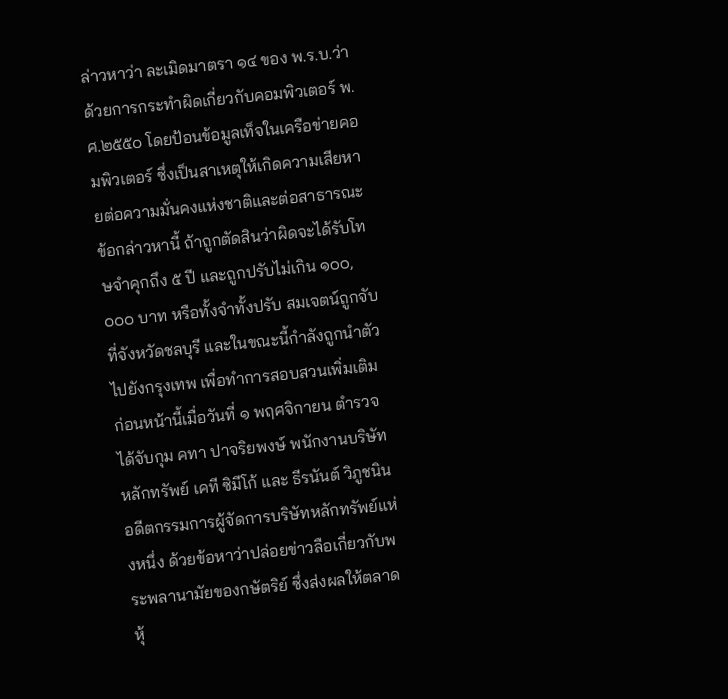ล่าวหาว่า ละเมิดมาตรา ๑๔ ของ พ.ร.บ.ว่าด้วยการกระทำผิดเกี่ยวกับคอมพิวเตอร์ พ.ศ.๒๕๕๐ โดยป้อนข้อมูลเท็จในเครือข่ายคอมพิวเตอร์ ซึ่งเป็นสาเหตุให้เกิดความเสียหายต่อความมั่นคงแห่งชาติและต่อสาธารณะ ข้อกล่าวหานี้ ถ้าถูกตัดสินว่าผิดจะได้รับโทษจำคุกถึง ๕ ปี และถูกปรับไม่เกิน ๑๐๐,๐๐๐ บาท หรือทั้งจำทั้งปรับ สมเจตน์ถูกจับที่จังหวัดชลบุรี และในขณะนี้กำลังถูกนำตัวไปยังกรุงเทพ เพื่อทำการสอบสวนเพิ่มเติม
ก่อนหน้านี้เมื่อวันที่ ๑ พฤศจิกายน ตำรวจได้จับกุม คทา ปาจริยพงษ์ พนักงานบริษัทหลักทรัพย์ เคที ซิมีโก้ และ ธีรนันต์ วิภูชนิน อดีตกรรมการผู้จัดการบริษัทหลักทรัพย์แห่งหนึ่ง ด้วยข้อหาว่าปล่อยข่าวลือเกี่ยวกับพระพลานามัยของกษัตริย์ ซึ่งส่งผลให้ตลาดหุ้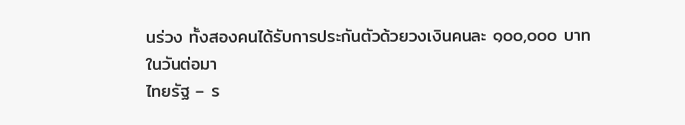นร่วง ทั้งสองคนได้รับการประกันตัวด้วยวงเงินคนละ ๑๐๐,๐๐๐ บาท ในวันต่อมา
ไทยรัฐ – ร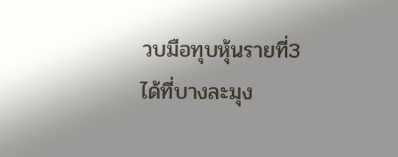วบมือทุบหุ้นรายที่3 ได้ที่บางละมุง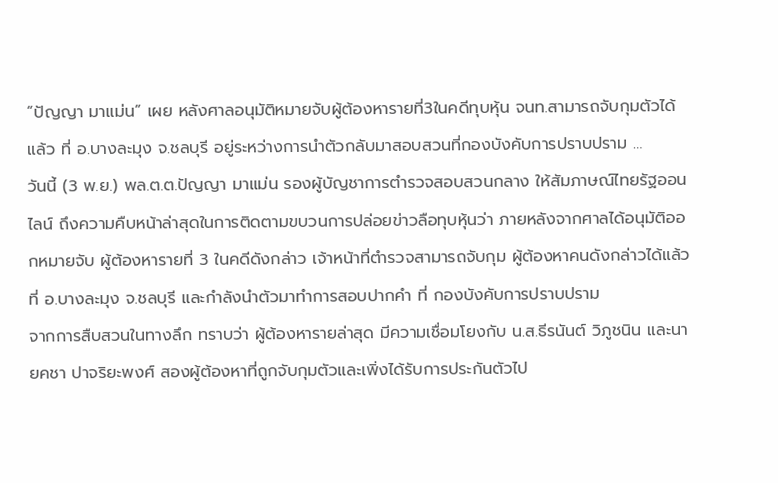“ปัญญา มาแม่น” เผย หลังศาลอนุมัติหมายจับผู้ต้องหารายที่3ในคดีทุบหุ้น จนท.สามารถจับกุมตัวได้แล้ว ที่ อ.บางละมุง จ.ชลบุรี อยู่ระหว่างการนำตัวกลับมาสอบสวนที่กองบังคับการปราบปราม …
วันนี้ (3 พ.ย.) พล.ต.ต.ปัญญา มาแม่น รองผู้บัญชาการตำรวจสอบสวนกลาง ให้สัมภาษณ์ไทยรัฐออนไลน์ ถึงความคืบหน้าล่าสุดในการติดตามขบวนการปล่อยข่าวลือทุบหุ้นว่า ภายหลังจากศาลได้อนุมัติออกหมายจับ ผู้ต้องหารายที่ 3 ในคดีดังกล่าว เจ้าหน้าที่ตำรวจสามารถจับกุม ผู้ต้องหาคนดังกล่าวได้แล้ว ที่ อ.บางละมุง จ.ชลบุรี และกำลังนำตัวมาทำการสอบปากคำ ที่ กองบังคับการปราบปราม
จากการสืบสวนในทางลึก ทราบว่า ผู้ต้องหารายล่าสุด มีความเชื่อมโยงกับ น.ส.ธีรนันต์ วิภูชนิน และนายคชา ปาจริยะพงศ์ สองผู้ต้องหาที่ถูกจับกุมตัวและเพิ่งได้รับการประกันตัวไป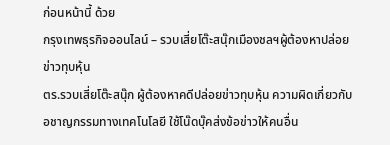ก่อนหน้านี้ ด้วย
กรุงเทพธุรกิจออนไลน์ – รวบเสี่ยโต๊ะสนุ๊กเมืองชลฯผู้ต้องหาปล่อยข่าวทุบหุ้น
ตร.รวบเสี่ยโต๊ะสนุ๊ก ผู้ต้องหาคดีปล่อยข่าวทุบหุ้น ความผิดเกี่ยวกับอชาญกรรมทางเทคโนโลยี ใช้โน๊ดบุ๊คส่งข้อข่าวให้คนอื่น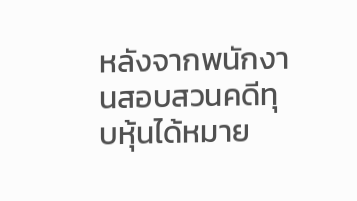หลังจากพนักงานสอบสวนคดีทุบหุ้นได้หมาย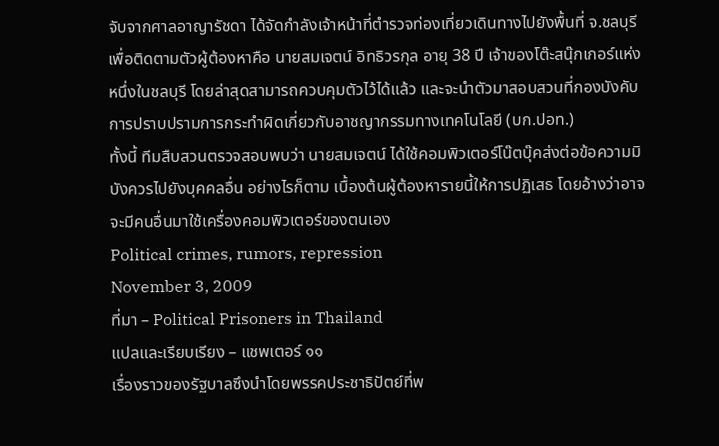จับจากศาลอาญารัชดา ได้จัดกำลังเจ้าหน้าที่ตำรวจท่องเที่ยวเดินทางไปยังพื้นที่ จ.ชลบุรี เพื่อติดตามตัวผู้ต้องหาคือ นายสมเจตน์ อิทธิวรกุล อายุ 38 ปี เจ้าของโต๊ะสนุ๊กเกอร์แห่งหนึ่งในชลบุรี โดยล่าสุดสามารถควบคุมตัวไว้ได้แล้ว และจะนำตัวมาสอบสวนที่กองบังคับการปราบปรามการกระทำผิดเกี่ยวกับอาชญากรรมทางเทคโนโลยี (บก.ปอท.)
ทั้งนี้ ทีมสืบสวนตรวจสอบพบว่า นายสมเจตน์ ได้ใช้คอมพิวเตอร์โน๊ตบุ๊คส่งต่อข้อความมิบังควรไปยังบุคคลอื่น อย่างไรก็ตาม เบื้องต้นผู้ต้องหารายนี้ให้การปฏิเสธ โดยอ้างว่าอาจจะมีคนอื่นมาใช้เครื่องคอมพิวเตอร์ของตนเอง
Political crimes, rumors, repression
November 3, 2009
ที่มา – Political Prisoners in Thailand
แปลและเรียบเรียง – แชพเตอร์ ๑๑
เรื่องราวของรัฐบาลซึงนำโดยพรรคประชาธิปัตย์ที่พ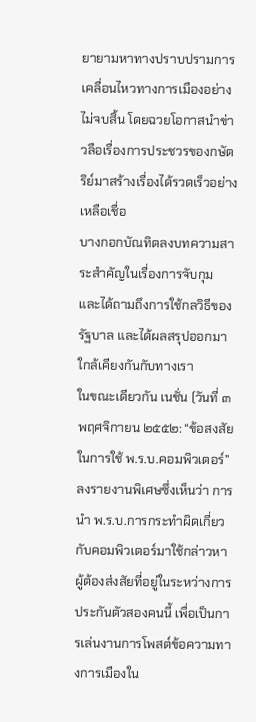ยายามหาทางปราบปรามการเคลื่อนไหวทางการเมืองอย่างไม่จบสิ้น โดยฉวยโอกาสนำข่าวลือเรื่องการประชวรของกษัตริย์มาสร้างเรื่องได้รวดเร็วอย่างเหลือเชื่อ
บางกอกบัณทิตลงบทความสาระสำคัญในเรื่องการจับกุม และได้ถามถึงการใช้กลวิธีของรัฐบาล และได้ผลสรุปออกมาใกล้เคียงกันกับทางเรา
ในขณะเดียวกัน เนชั่น (วันที่ ๓ พฤศจิกายน ๒๕๕๒: “ข้อสงสัยในการใช้ พ.ร.บ.คอมพิวเตอร์” ลงรายงานพิเศษซึ่งเห็นว่า การนำ พ.ร.บ.การกระทำผิดเกี่ยวกับคอมพิวเตอร์มาใช้กล่าวหาผู้ต้องส่งสัยที่อยู่ในระหว่างการประกันตัวสองคนนี้ เพื่อเป็นการเล่นงานการโพสต์ข้อความทางการเมืองใน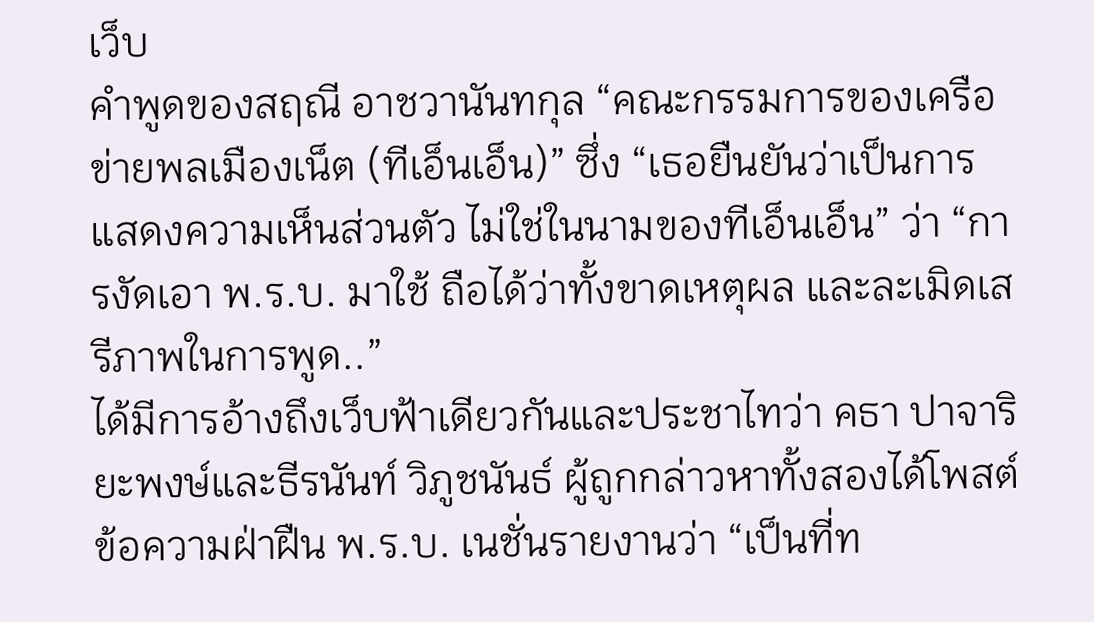เว็บ
คำพูดของสฤณี อาชวานันทกุล “คณะกรรมการของเครือข่ายพลเมืองเน็ต (ทีเอ็นเอ็น)” ซึ่ง “เธอยืนยันว่าเป็นการแสดงความเห็นส่วนตัว ไม่ใช่ในนามของทีเอ็นเอ็น” ว่า “การงัดเอา พ.ร.บ. มาใช้ ถือได้ว่าทั้งขาดเหตุผล และละเมิดเสรีภาพในการพูด..”
ได้มีการอ้างถึงเว็บฟ้าเดียวกันและประชาไทว่า คธา ปาจาริยะพงษ์และธีรนันท์ วิภูชนันธ์ ผู้ถูกกล่าวหาทั้งสองได้โพสต์ข้อความฝ่าฝืน พ.ร.บ. เนชั่นรายงานว่า “เป็นที่ท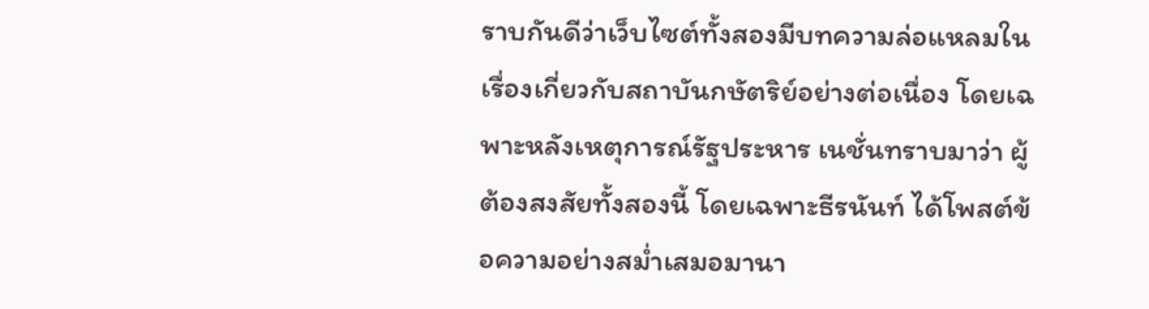ราบกันดีว่าเว็บไซต์ทั้งสองมีบทความล่อแหลมในเรื่องเกี่ยวกับสถาบันกษัตริย์อย่างต่อเนื่อง โดยเฉพาะหลังเหตุการณ์รัฐประหาร เนชั่นทราบมาว่า ผู้ต้องสงสัยทั้งสองนี้ โดยเฉพาะธีรนันท์ ได้โพสต์ข้อความอย่างสม่ำเสมอมานา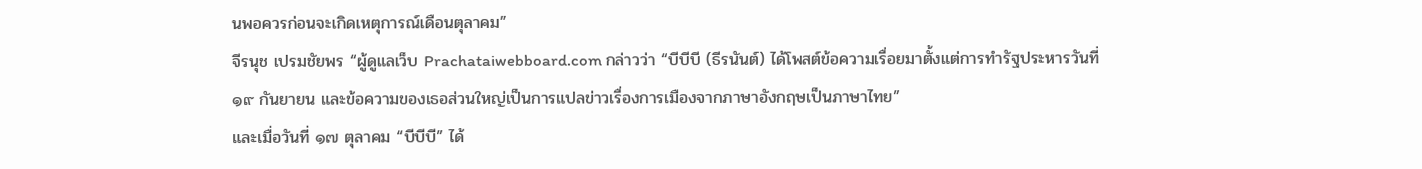นพอควรก่อนจะเกิดเหตุการณ์เดือนตุลาคม”
จีรนุช เปรมชัยพร “ผู้ดูแลเว็บ Prachataiwebboard.com กล่าวว่า “บีบีบี (ธีรนันต์) ได้โพสต์ข้อความเรื่อยมาตั้งแต่การทำรัฐประหารวันที่ ๑๙ กันยายน และข้อความของเธอส่วนใหญ่เป็นการแปลข่าวเรื่องการเมืองจากภาษาอังกฤษเป็นภาษาไทย”
และเมื่อวันที่ ๑๗ ตุลาคม “บีบีบี” ได้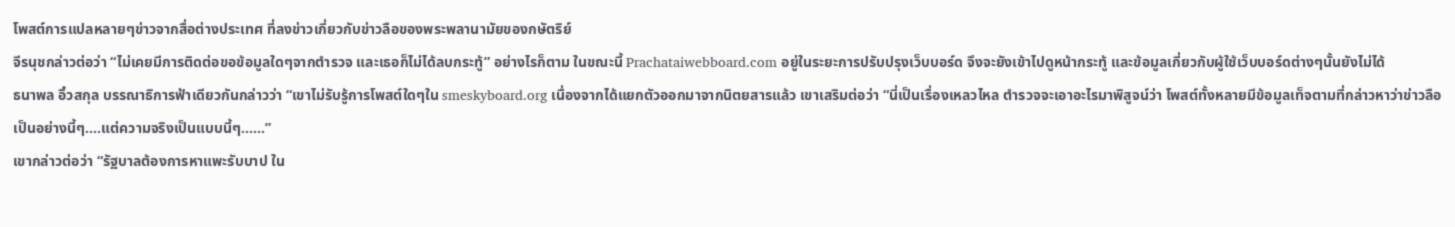โพสต์การแปลหลายๆข่าวจากสื่อต่างประเทศ ที่ลงข่าวเกี่ยวกับข่าวลือของพระพลานามัยของกษัตริย์
จีรนุชกล่าวต่อว่า “ไม่เคยมีการติดต่อขอข้อมูลใดๆจากตำรวจ และเธอก็ไม่ได้ลบกระทู้” อย่างไรก็ตาม ในขณะนี้ Prachataiwebboard.com อยู่ในระยะการปรับปรุงเว็บบอร์ด จึงจะยังเข้าไปดูหน้ากระทู้ และข้อมูลเกี่ยวกับผู้ใช้เว็บบอร์ดต่างๆนั้นยังไม่ได้
ธนาพล อิ๋วสกุล บรรณาธิการฟ้าเดียวกันกล่าวว่า “เขาไม่รับรู้การโพสต์ใดๆใน smeskyboard.org เนื่องจากได้แยกตัวออกมาจากนิตยสารแล้ว เขาเสริมต่อว่า “นี่เป็นเรื่องเหลวไหล ตำรวจจะเอาอะไรมาพิสูจน์ว่า โพสต์ทั้งหลายมีข้อมูลเท็จตามที่กล่าวหาว่าข่าวลือเป็นอย่างนี้ๆ….แต่ความจริงเป็นแบบนี้ๆ……”
เขากล่าวต่อว่า “รัฐบาลต้องการหาแพะรับบาป ใน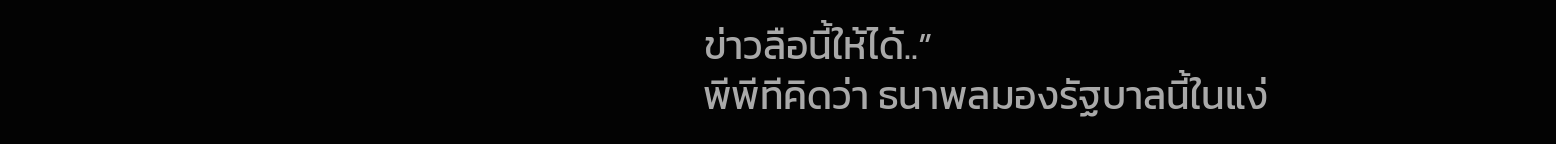ข่าวลือนี้ให้ได้..”
พีพีทีคิดว่า ธนาพลมองรัฐบาลนี้ในแง่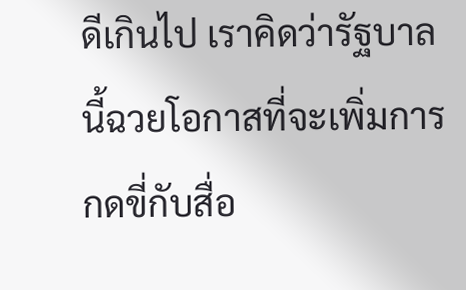ดีเกินไป เราคิดว่ารัฐบาลนี้ฉวยโอกาสที่จะเพิ่มการกดขี่กับสื่อ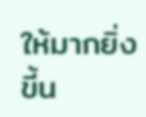ให้มากยิ่งขี้น